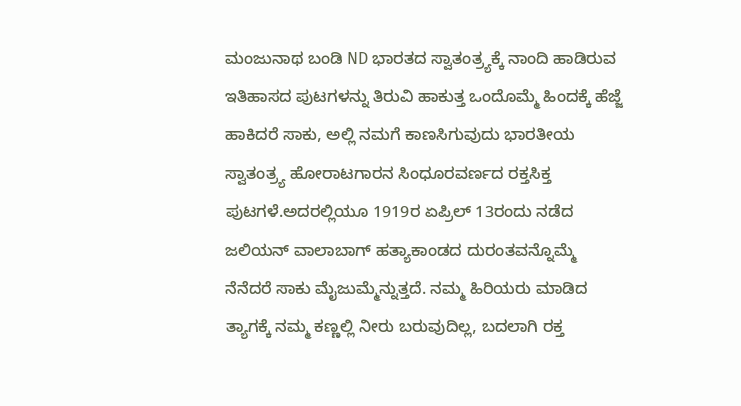ಮಂಜುನಾಥ ಬಂಡಿ ND ಭಾರತದ ಸ್ವಾತಂತ್ರ್ಯಕ್ಕೆ ನಾಂದಿ ಹಾಡಿರುವ ಇತಿಹಾಸದ ಪುಟಗಳನ್ನು ತಿರುವಿ ಹಾಕುತ್ತ ಒಂದೊಮ್ಮೆ ಹಿಂದಕ್ಕೆ ಹೆಜ್ಜೆ ಹಾಕಿದರೆ ಸಾಕು, ಅಲ್ಲಿ ನಮಗೆ ಕಾಣಸಿಗುವುದು ಭಾರತೀಯ ಸ್ವಾತಂತ್ರ್ಯ ಹೋರಾಟಗಾರನ ಸಿಂಧೂರವರ್ಣದ ರಕ್ತಸಿಕ್ತ ಪುಟಗಳೆ.ಅದರಲ್ಲಿಯೂ 1919ರ ಏಪ್ರಿಲ್ 13ರಂದು ನಡೆದ ಜಲಿಯನ್ ವಾಲಾಬಾಗ್ ಹತ್ಯಾಕಾಂಡದ ದುರಂತವನ್ನೊಮ್ಮೆ ನೆನೆದರೆ ಸಾಕು ಮೈಜುಮ್ಮೆನ್ನುತ್ತದೆ. ನಮ್ಮ ಹಿರಿಯರು ಮಾಡಿದ ತ್ಯಾಗಕ್ಕೆ ನಮ್ಮ ಕಣ್ಣಲ್ಲಿ ನೀರು ಬರುವುದಿಲ್ಲ, ಬದಲಾಗಿ ರಕ್ತ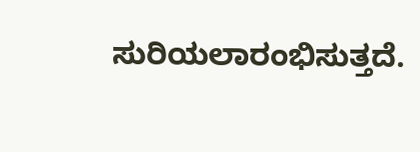ಸುರಿಯಲಾರಂಭಿಸುತ್ತದೆ.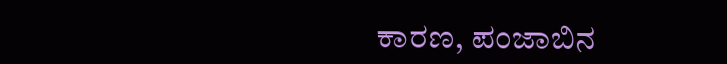ಕಾರಣ, ಪಂಜಾಬಿನ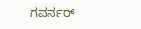ಗವರ್ನರ್